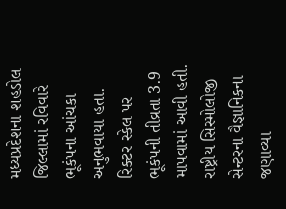મધ્યપ્રદેશના શહડોલ જિલ્લામાં રવિવારે ભૂકંપના આંચકા અનુભવાયા હતા. રિક્ટર સ્કેલ પર ભૂકંપની તીવ્રતા 3.9 માપવામાં આવી હતી. રાષ્ટ્રીય સિસ્મોલોજી સેન્ટરના વૈજ્ઞાનિકના જણાવ્યા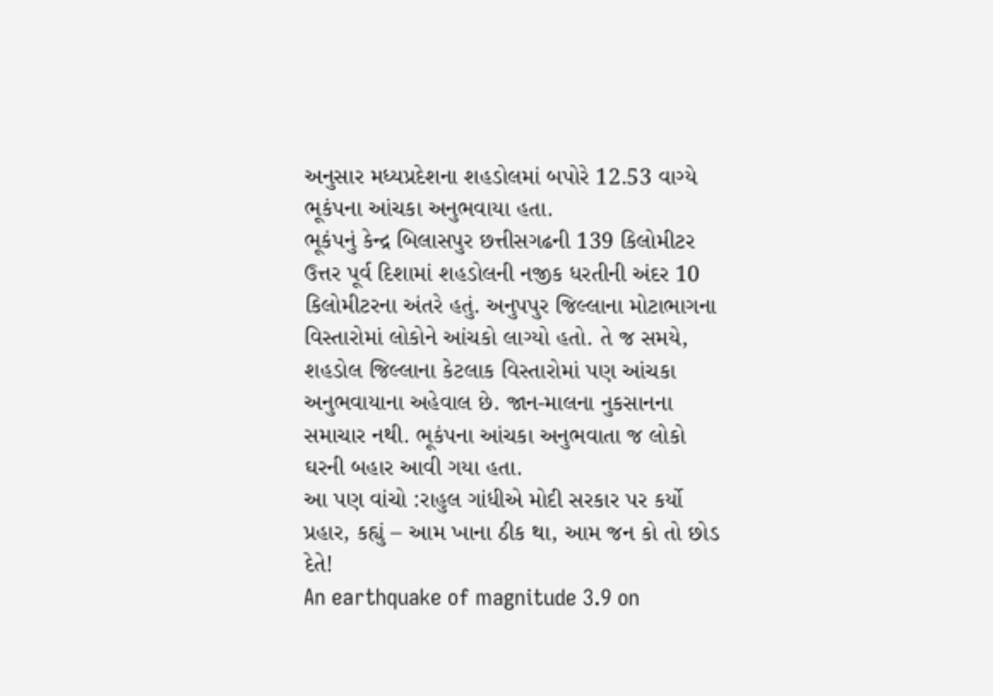અનુસાર મધ્યપ્રદેશના શહડોલમાં બપોરે 12.53 વાગ્યે ભૂકંપના આંચકા અનુભવાયા હતા.
ભૂકંપનું કેન્દ્ર બિલાસપુર છત્તીસગઢની 139 કિલોમીટર ઉત્તર પૂર્વ દિશામાં શહડોલની નજીક ધરતીની અંદર 10 કિલોમીટરના અંતરે હતું. અનુપપુર જિલ્લાના મોટાભાગના વિસ્તારોમાં લોકોને આંચકો લાગ્યો હતો. તે જ સમયે, શહડોલ જિલ્લાના કેટલાક વિસ્તારોમાં પણ આંચકા અનુભવાયાના અહેવાલ છે. જાન-માલના નુકસાનના સમાચાર નથી. ભૂકંપના આંચકા અનુભવાતા જ લોકો ઘરની બહાર આવી ગયા હતા.
આ પણ વાંચો :રાહુલ ગાંધીએ મોદી સરકાર પર કર્યો પ્રહાર, કહ્યું – આમ ખાના ઠીક થા, આમ જન કો તો છોડ દેતે!
An earthquake of magnitude 3.9 on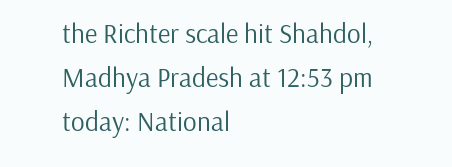the Richter scale hit Shahdol, Madhya Pradesh at 12:53 pm today: National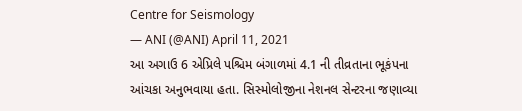Centre for Seismology
— ANI (@ANI) April 11, 2021
આ અગાઉ 6 એપ્રિલે પશ્ચિમ બંગાળમાં 4.1 ની તીવ્રતાના ભૂકંપના આંચકા અનુભવાયા હતા. સિસ્મોલોજીના નેશનલ સેન્ટરના જણાવ્યા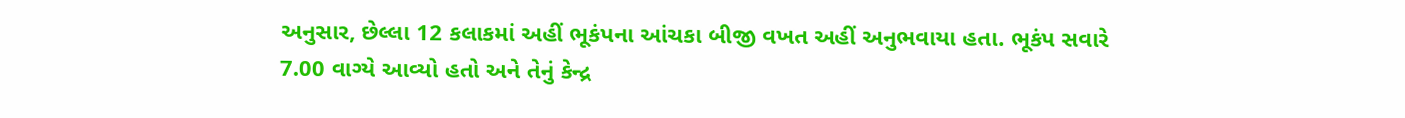અનુસાર, છેલ્લા 12 કલાકમાં અહીં ભૂકંપના આંચકા બીજી વખત અહીં અનુભવાયા હતા. ભૂકંપ સવારે 7.00 વાગ્યે આવ્યો હતો અને તેનું કેન્દ્ર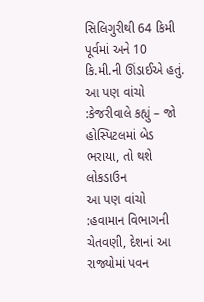સિલિગુરીથી 64 કિમી પૂર્વમાં અને 10 કિ.મી.ની ઊંડાઈએ હતું.
આ પણ વાંચો :કેજરીવાલે કહ્યું – જો હોસ્પિટલમાં બેડ ભરાયા, તો થશે લોકડાઉન
આ પણ વાંચો :હવામાન વિભાગની ચેતવણી, દેશનાં આ રાજ્યોમાં પવન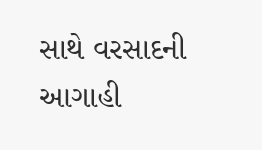સાથે વરસાદની આગાહી